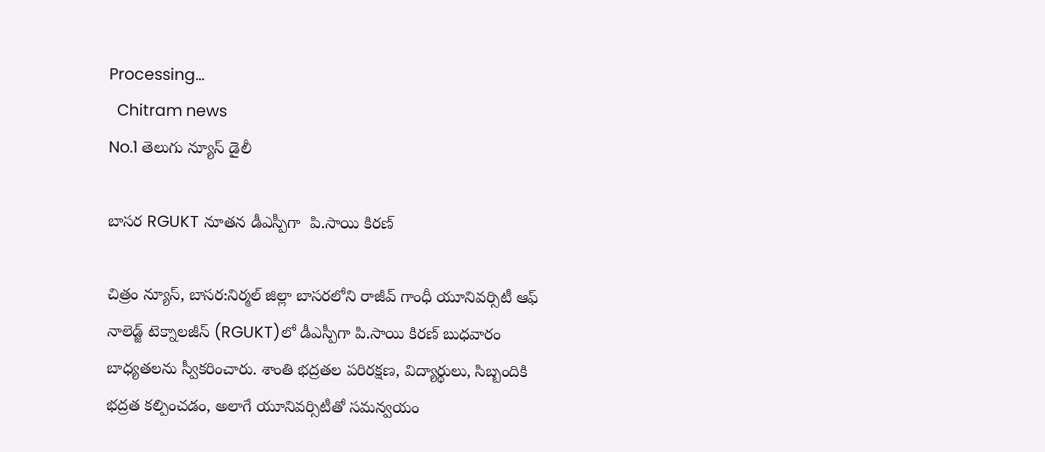Processing...
  Chitram news
No.1 తెలుగు న్యూస్ డైలీ

బాసర RGUKT నూతన డీఎస్పీగా  పి.సాయి కిరణ్

చిత్రం న్యూస్, బాసర:నిర్మల్ జిల్లా బాసరలోని రాజీవ్ గాంధీ యూనివర్సిటీ ఆఫ్ నాలెడ్జ్ టెక్నాలజీస్ (RGUKT)లో డీఎస్పీగా పి.సాయి కిరణ్ బుధవారం బాధ్యతలను స్వీకరించారు. శాంతి భద్రతల పరిరక్షణ, విద్యార్థులు, సిబ్బందికి భద్రత కల్పించడం, అలాగే యూనివర్సిటీతో సమన్వయం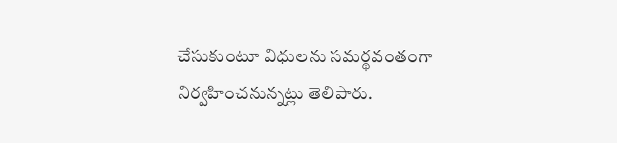చేసుకుంటూ విధులను సమర్థవంతంగా నిర్వహించనున్నట్లు తెలిపారు.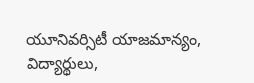యూనివర్సిటీ యాజమాన్యం, విద్యార్థులు,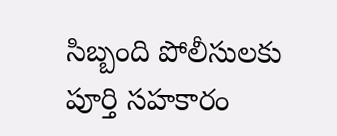సిబ్బంది పోలీసులకు పూర్తి సహకారం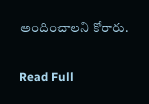అందించాలని కోరారు.

Read Full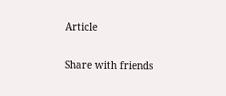Article

Share with friends